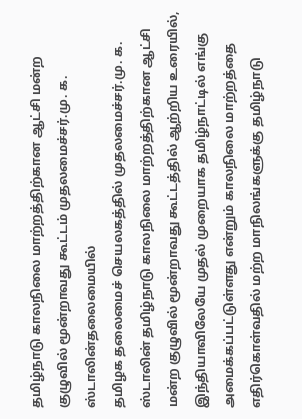தமிழ்நாடு காலநிலை மாற்றத்திற்கான ஆட்சி மன்ற குழுவில் மூன்றாவது கூட்டம் முதலமைச்சர்.மு. க. ஸ்டாலின்தலைமையில்
தமிழக தலைமைச் செயலகத்தில் முதலமைச்சர்.மு. க. ஸ்டாலின் தமிழ்நாடு காலநிலை மாற்றத்திற்கான ஆட்சி மன்ற குழுவில் மூன்றாவது கூட்டத்தில் ஆற்றிய உரையில், இந்தியாவிலேயே முதல் முறையாக தமிழ்நாட்டில் எங்கு அமைக்கப்பட்டுள்ளது என்றும் காலநிலை மாற்றத்தை எதிர்கொள்வதில் மற்ற மாநிலங்களுக்கு தமிழ்நாடு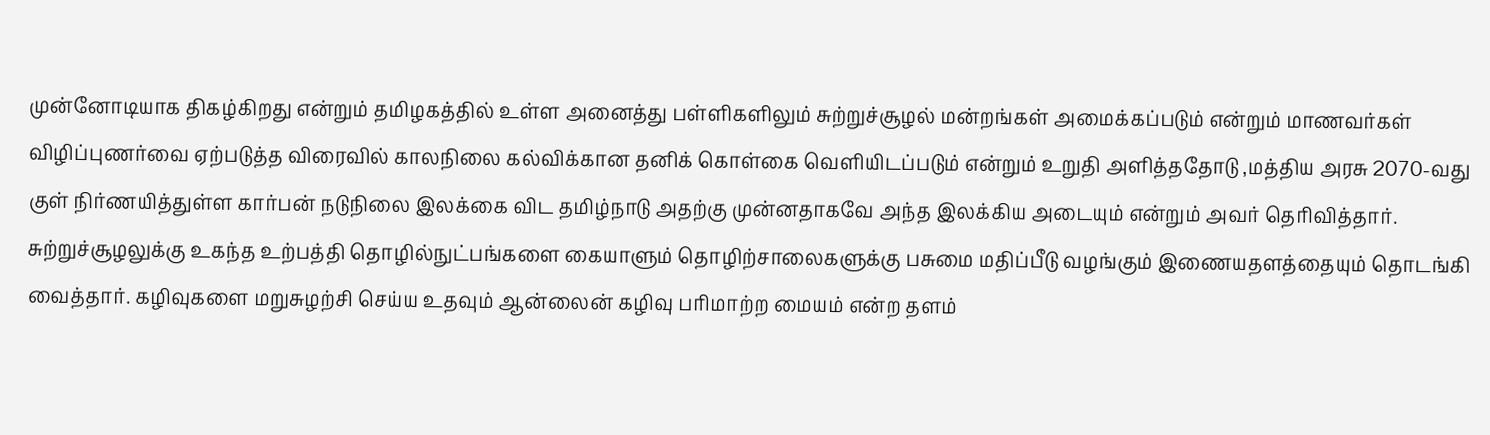முன்னோடியாக திகழ்கிறது என்றும் தமிழகத்தில் உள்ள அனைத்து பள்ளிகளிலும் சுற்றுச்சூழல் மன்றங்கள் அமைக்கப்படும் என்றும் மாணவர்கள் விழிப்புணர்வை ஏற்படுத்த விரைவில் காலநிலை கல்விக்கான தனிக் கொள்கை வெளியிடப்படும் என்றும் உறுதி அளித்ததோடு ,மத்திய அரசு 2070-வது குள் நிர்ணயித்துள்ள கார்பன் நடுநிலை இலக்கை விட தமிழ்நாடு அதற்கு முன்னதாகவே அந்த இலக்கிய அடையும் என்றும் அவர் தெரிவித்தார். சுற்றுச்சூழலுக்கு உகந்த உற்பத்தி தொழில்நுட்பங்களை கையாளும் தொழிற்சாலைகளுக்கு பசுமை மதிப்பீடு வழங்கும் இணையதளத்தையும் தொடங்கி வைத்தார். கழிவுகளை மறுசுழற்சி செய்ய உதவும் ஆன்லைன் கழிவு பரிமாற்ற மையம் என்ற தளம்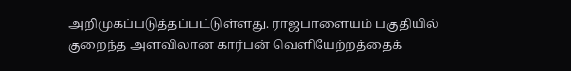அறிமுகப்படுத்தப்பட்டுள்ளது. ராஜபாளையம் பகுதியில் குறைந்த அளவிலான கார்பன் வெளியேற்றத்தைக்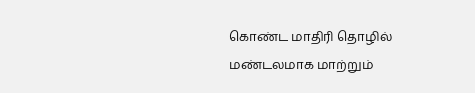கொண்ட மாதிரி தொழில் மண்டலமாக மாற்றும்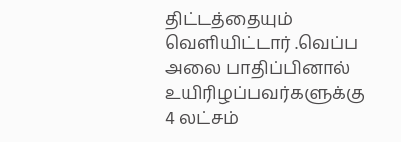திட்டத்தையும் வெளியிட்டார் .வெப்ப அலை பாதிப்பினால் உயிரிழப்பவர்களுக்கு 4 லட்சம்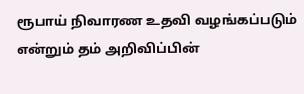ரூபாய் நிவாரண உதவி வழங்கப்படும் என்றும் தம் அறிவிப்பின்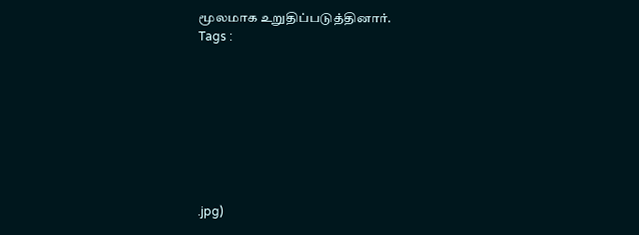மூலமாக உறுதிப்படுத்தினார்.
Tags :








.jpg)